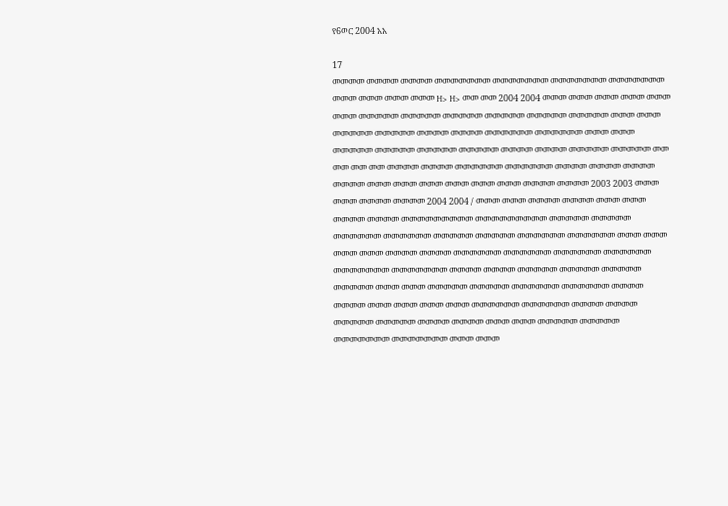የ6ወር 2004 አአ

17
መመመመ መመመመ መመመመ መመመመመመመ መመመመመመመ መመመመመመመ መመመመመመመ መመመ መመመ መመመ መመመ H> H> መመ መመ 2004 2004 መመመ መመመ መመመ መመመ መመመ መመመ መመመመመ መመመመመ መመመመመ መመመመመ መመመመመ መመመመመ መመመ መመመ መመመመመ መመመመመ መመመመ መመመመ መመመመመመ መመመመመመ መመመ መመመ መመመመመ መመመመመ መመመመመ መመመመመ መመመመ መመመመ መመመመመ መመመመመ መመ መመ መመ መመ መመመመ መመመመ መመመመመመ መመመመመመ መመመመ መመመመ መመመመ መመመመ መመመ መመመ መመመ መመመ መመመ መመመ መመመመ መመመመ 2003 2003 መመመ መመመ መመመመ መመመመ 2004 2004 / መመመ መመመ መመመመ መመመመ መመመ መመመ መመመመ መመመመ መመመመመመመመመ መመመመመመመመመ መመመመመ መመመመመ መመመመመመ መመመመመመ መመመመመ መመመመመ መመመመመመ መመመመመመ መመመ መመመ መመመ መመመ መመመመ መመመመ መመመመመመ መመመመመመ መመመመመመ መመመመመመ መመመመመመመ መመመመመመመ መመመመ መመመመ መመመመመ መመመመመ መመመመመ መመመመመ መመመ መመመ መመመመመ መመመመመ መመመመመመ መመመመመመ መመመመ መመመመ መመመ መመመ መመመ መመመ መመመመመመ መመመመመመ መመመመ መመመመ መመመመመ መመመመመ መመመመ መመመመ መመመ መመመ መመመመመ መመመመመ መመመመመመመ መመመመመመመ መመመ መመመ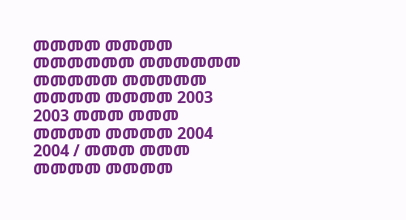መመመመ መመመመ መመመመመመ መመመመመመ መመመመመ መመመመመ መመመመ መመመመ 2003 2003 መመመ መመመ መመመመ መመመመ 2004 2004 / መመመ መመመ መመመመ መመመመ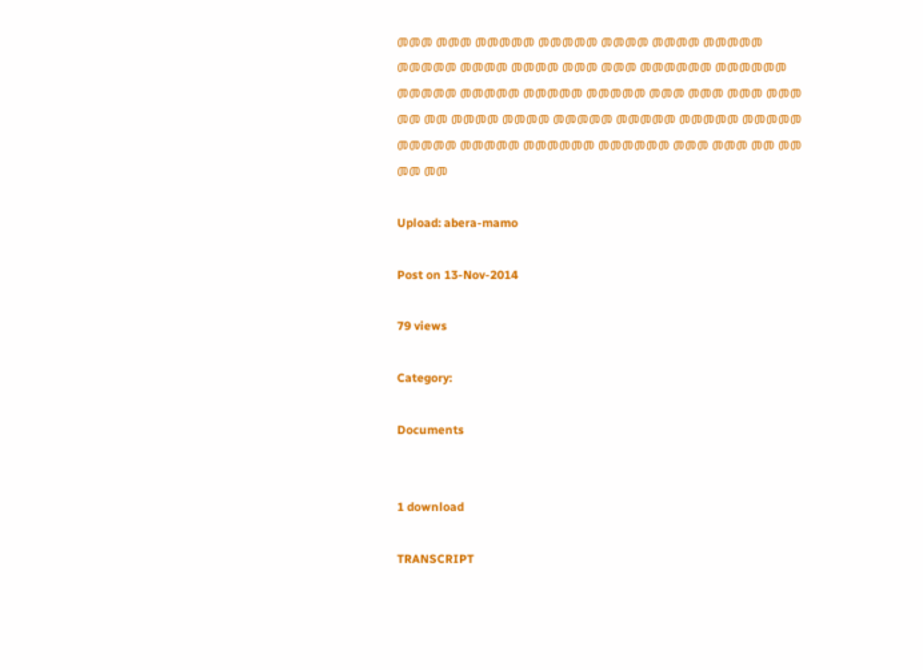መመመ መመመ መመመመመ መመመመመ መመመመ መመመመ መመመመመ መመመመመ መመመመ መመመመ መመመ መመመ መመመመመመ መመመመመመ መመመመመ መመመመመ መመመመመ መመመመመ መመመ መመመ መመመ መመመ መመ መመ መመመመ መመመመ መመመመመ መመመመመ መመመመመ መመመመመ መመመመመ መመመመመ መመመመመመ መመመመመመ መመመ መመመ መመ መመ መመ መመ

Upload: abera-mamo

Post on 13-Nov-2014

79 views

Category:

Documents


1 download

TRANSCRIPT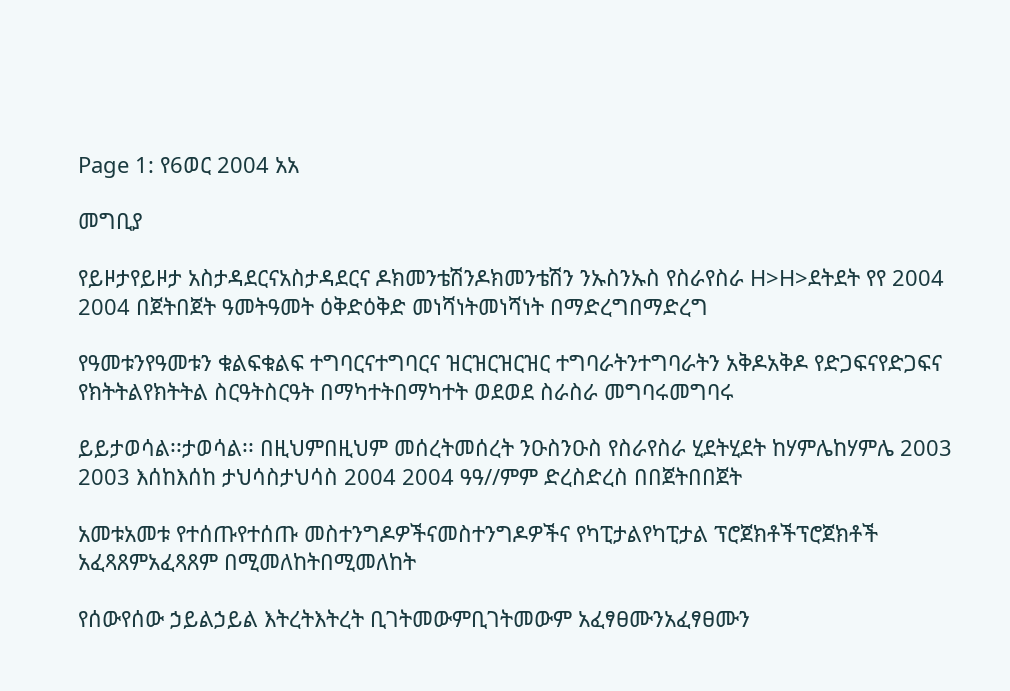Page 1: የ6ወር 2004 አአ

መግቢያ

የይዞታየይዞታ አስታዳደርናአስታዳደርና ዶክመንቴሽንዶክመንቴሽን ንኡስንኡስ የስራየስራ H>H>ደትደት የየ 2004 2004 በጀትበጀት ዓመትዓመት ዕቅድዕቅድ መነሻነትመነሻነት በማድረግበማድረግ

የዓመቱንየዓመቱን ቁልፍቁልፍ ተግባርናተግባርና ዝርዝርዝርዝር ተግባራትንተግባራትን አቅዶአቅዶ የድጋፍናየድጋፍና የክትትልየክትትል ስርዓትስርዓት በማካተትበማካተት ወደወደ ስራስራ መግባሩመግባሩ

ይይታወሳል፡፡ታወሳል፡፡ በዚህምበዚህም መሰረትመሰረት ንዑስንዑስ የስራየስራ ሂደትሂደት ከሃምሌከሃምሌ 2003 2003 እሰከእሰከ ታህሳስታህሳስ 2004 2004 ዓዓ//ምም ድረስድረስ በበጀትበበጀት

አመቱአመቱ የተሰጡየተሰጡ መስተንግዶዎችናመስተንግዶዎችና የካፒታልየካፒታል ፕሮጀክቶችፕሮጀክቶች አፈጻጸምአፈጻጸም በሚመለከትበሚመለከት

የሰውየሰው ኃይልኃይል እትረትእትረት ቢገትመውምቢገትመውም አፈፃፀሙንአፈፃፀሙን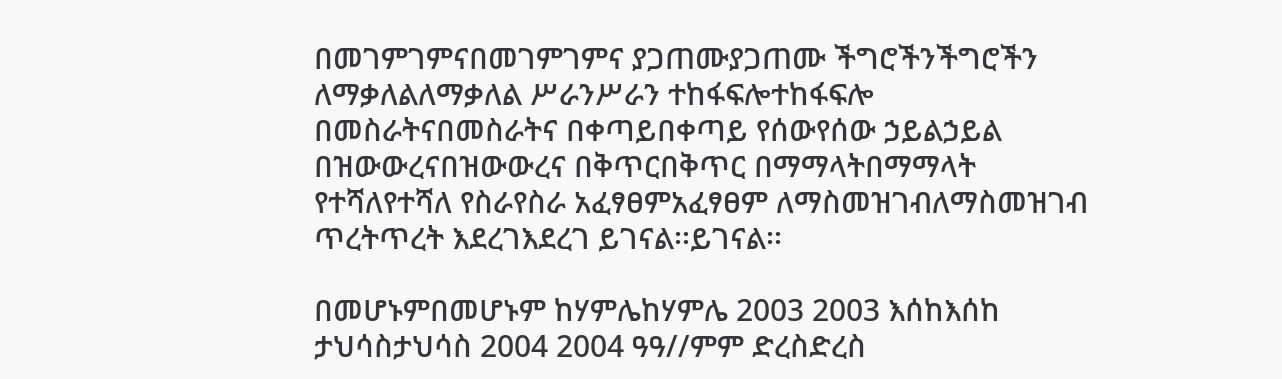በመገምገምናበመገምገምና ያጋጠሙያጋጠሙ ችግሮችንችግሮችን ለማቃለልለማቃለል ሥራንሥራን ተከፋፍሎተከፋፍሎ በመስራትናበመስራትና በቀጣይበቀጣይ የሰውየሰው ኃይልኃይል በዝውውረናበዝውውረና በቅጥርበቅጥር በማማላትበማማላት የተሻለየተሻለ የስራየስራ አፈፃፀምአፈፃፀም ለማስመዝገብለማስመዝገብ ጥረትጥረት እደረገእደረገ ይገናል፡፡ይገናል፡፡

በመሆኑምበመሆኑም ከሃምሌከሃምሌ 2003 2003 እሰከእሰከ ታህሳስታህሳስ 2004 2004 ዓዓ//ምም ድረስድረስ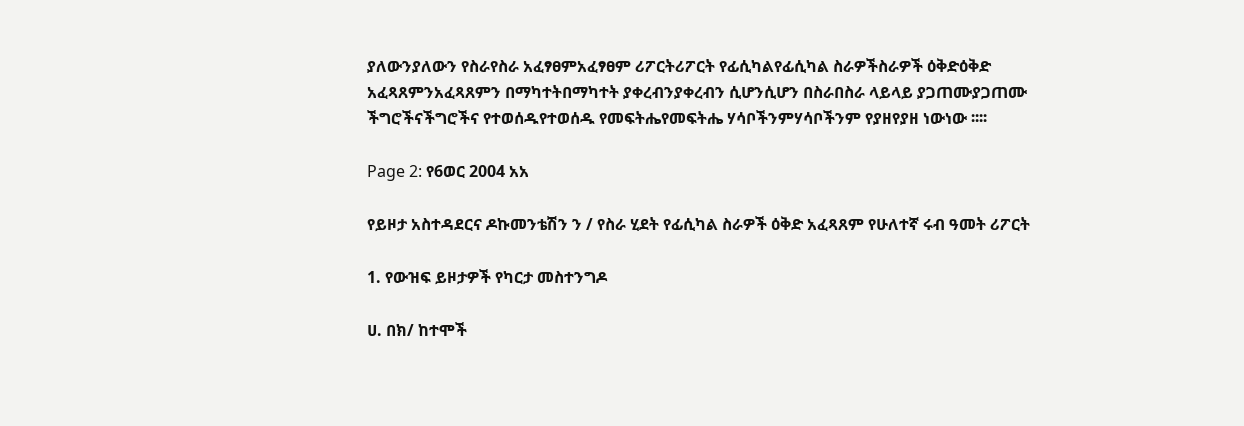ያለውንያለውን የስራየስራ አፈፃፀምአፈፃፀም ሪፖርትሪፖርት የፊሲካልየፊሲካል ስራዎችስራዎች ዕቅድዕቅድ አፈጻጸምንአፈጻጸምን በማካተትበማካተት ያቀረብንያቀረብን ሲሆንሲሆን በስራበስራ ላይላይ ያጋጠሙያጋጠሙ ችግሮችናችግሮችና የተወሰዱየተወሰዱ የመፍትሔየመፍትሔ ሃሳቦችንምሃሳቦችንም የያዘየያዘ ነውነው ፡፡፡፡

Page 2: የ6ወር 2004 አአ

የይዞታ አስተዳደርና ዶኩመንቴሽን ን / የስራ ሂደት የፊሲካል ስራዎች ዕቅድ አፈጻጸም የሁለተኛ ሩብ ዓመት ሪፖርት

1. የውዝፍ ይዞታዎች የካርታ መስተንግዶ

ሀ. በክ/ ከተሞች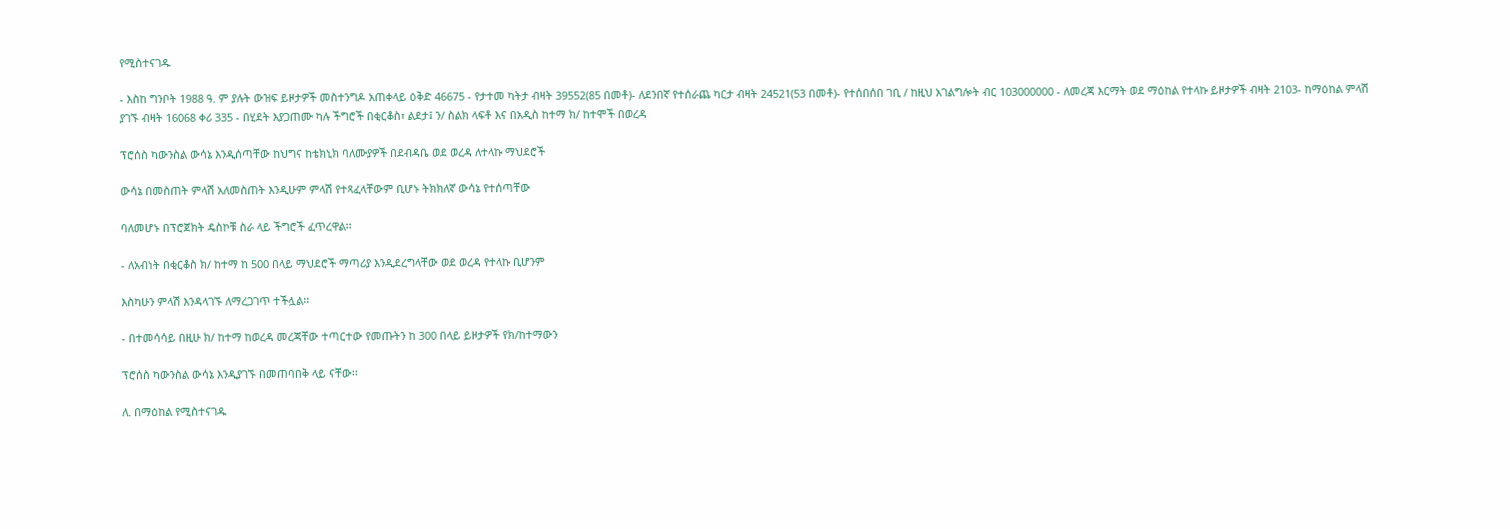የሚስተናገዱ

- እስከ ግንቦት 1988 ዓ. ም ያሉት ውዝፍ ይዞታዎች መስተንግዶ አጠቀላይ ዕቅድ 46675 - የታተመ ካትታ ብዛት 39552(85 በመቶ)- ለደንበኛ የተሰራጨ ካርታ ብዛት 24521(53 በመቶ)- የተሰበሰበ ገቢ / ከዚህ አገልግሎት ብር 103000000 - ለመረጃ እርማት ወደ ማዕከል የተላኩ ይዞታዎች ብዛት 2103- ከማዕከል ምላሽ ያገኙ ብዛት 16068 ቀሪ 335 - በሂደት እያጋጠሙ ካሉ ችግሮች በቂርቆስ፣ ልደታ፤ ን/ ስልክ ላፍቶ እና በአዲስ ከተማ ክ/ ከተሞች በወረዳ

ፕሮሰስ ካውንስል ውሳኔ እንዲሰጣቸው ከህግና ከቴክኒክ ባለሙያዎች በደብዳቤ ወደ ወረዳ ለተላኩ ማህደሮች

ውሳኔ በመስጠት ምላሽ አለመስጠት እንዲሁም ምላሽ የተጻፈላቸውም ቢሆኑ ትክክለኛ ውሳኔ የተሰጣቸው

ባለመሆኑ በፕሮጀክት ዴስኮቹ ስራ ላይ ችግሮች ፈጥረዋል፡፡

- ለአብነት በቂርቆስ ክ/ ከተማ ከ 500 በላይ ማህደሮች ማጣሪያ እንዲደረግላቸው ወደ ወረዳ የተላኩ ቢሆንም

እስካሁን ምላሽ እንዳላገኙ ለማረጋገጥ ተችሏል፡፡

- በተመሳሳይ በዚሁ ክ/ ከተማ ከወረዳ መረጃቸው ተጣርተው የመጡትን ከ 300 በላይ ይዞታዎች የክ/ከተማውን

ፕሮሰስ ካውንስል ውሳኔ እንዲያገኙ በመጠባበቅ ላይ ናቸው፡፡

ለ. በማዕከል የሚስተናገዱ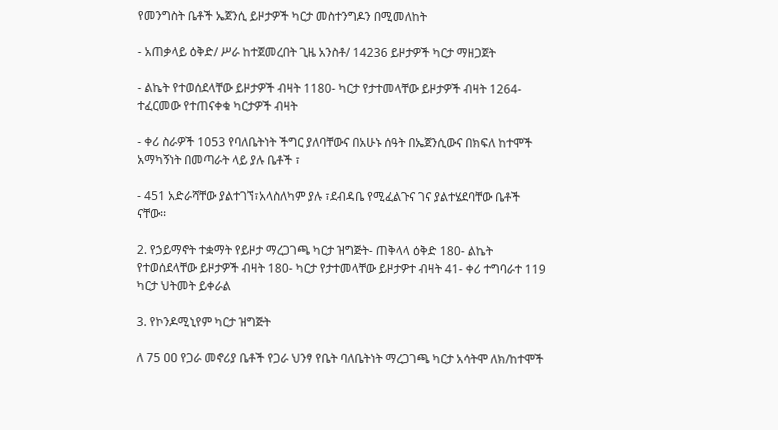የመንግስት ቤቶች ኤጀንሲ ይዞታዎች ካርታ መስተንግዶን በሚመለከት

- አጠቃላይ ዕቅድ/ ሥራ ከተጀመረበት ጊዜ አንስቶ/ 14236 ይዞታዎች ካርታ ማዘጋጀት

- ልኬት የተወሰደላቸው ይዞታዎች ብዛት 1180- ካርታ የታተመላቸው ይዞታዎች ብዛት 1264- ተፈርመው የተጠናቀቁ ካርታዎች ብዛት

- ቀሪ ስራዎች 1053 የባለቤትነት ችግር ያለባቸውና በአሁኑ ሰዓት በኤጀንሲውና በክፍለ ከተሞች አማካኝነት በመጣራት ላይ ያሉ ቤቶች ፣

- 451 አድራሻቸው ያልተገኘ፣አላስለካም ያሉ ፣ደብዳቤ የሚፈልጉና ገና ያልተሄደባቸው ቤቶች ናቸው፡፡

2. የኃይማኖት ተቋማት የይዞታ ማረጋገጫ ካርታ ዝግጅት- ጠቅላላ ዕቅድ 180- ልኬት የተወሰደላቸው ይዞታዎች ብዛት 180- ካርታ የታተመላቸው ይዞታዎተ ብዛት 41- ቀሪ ተግባራተ 119 ካርታ ህትመት ይቀራል

3. የኮንዶሚኒየም ካርታ ዝግጅት

ለ 75 ዐዐ የጋራ መኖሪያ ቤቶች የጋራ ህንፃ የቤት ባለቤትነት ማረጋገጫ ካርታ አሳትሞ ለክ/ከተሞች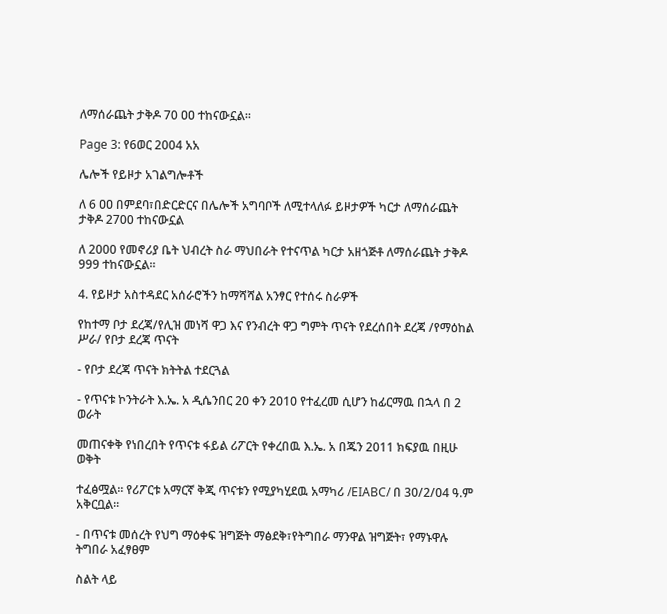ለማሰራጨት ታቅዶ 70 ዐዐ ተከናውኗል፡፡

Page 3: የ6ወር 2004 አአ

ሌሎች የይዞታ አገልግሎቶች

ለ 6 ዐዐ በምደባ፣በድርድርና በሌሎች አግባቦች ለሚተላለፉ ይዞታዎች ካርታ ለማሰራጨት ታቅዶ 2700 ተከናውኗል

ለ 2000 የመኖሪያ ቤት ህብረት ስራ ማህበራት የተናጥል ካርታ አዘጎጅቶ ለማሰራጨት ታቅዶ 999 ተከናውኗል፡፡

4. የይዞታ አስተዳደር አሰራሮችን ከማሻሻል አንፃር የተሰሩ ስራዎች

የከተማ ቦታ ደረጃ/የሊዝ መነሻ ዋጋ እና የንብረት ዋጋ ግምት ጥናት የደረሰበት ደረጃ /የማዕከል ሥራ/ የቦታ ደረጃ ጥናት

- የቦታ ደረጃ ጥናት ክትትል ተደርጓል

- የጥናቱ ኮንትራት እ.ኤ. አ ዲሴንበር 20 ቀን 2010 የተፈረመ ሲሆን ከፊርማዉ በኋላ በ 2 ወራት

መጠናቀቅ የነበረበት የጥናቱ ፋይል ሪፖርት የቀረበዉ እ.ኤ. አ በጁን 2011 ክፍያዉ በዚሁ ወቅት

ተፈፅሟል፡፡ የሪፖርቱ አማርኛ ቅጂ ጥናቱን የሚያካሂደዉ አማካሪ /EIABC/ በ 30/2/04 ዓ.ም አቅርቧል፡፡

- በጥናቱ መሰረት የህግ ማዕቀፍ ዝግጅት ማፅደቅ፣የትግበራ ማንዋል ዝግጅት፣ የማኑዋሉ ትግበራ አፈፃፀም

ስልት ላይ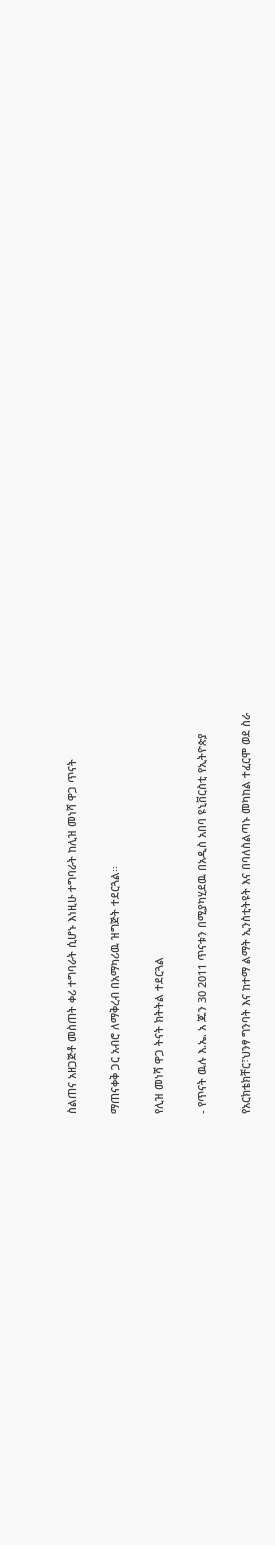ስልጠና አዘጋጅቶ መስጠት ቀሪ ተግባራት ሲሆኑ እነዚሁ ተግባራት ከሊዝ መነሻ ዋጋ ጥናት

ማጠናቀቅ ጋር አብሮ ለማቅረብ በአማካሪዉ ዝግጅት ተደርጓል፡፡

የሊዝ መነሻ ዋጋ ትናት ክትትል ተደርጓል

- የጥናት ዉሉ እ.ኤ. አ ጁን 30 2011 ጥናቱን በሚያካሂደዉ በአዲስ አበባ ዩኒቨርስቲ የኢትዮጵያ

የአርክቴክቸር፣ህንፃ ግንባት እና ከተማ ልማት ኢንስቲትዩት እና በባለስልጣኑ መካከል ተፈርሞ ወደ ስራ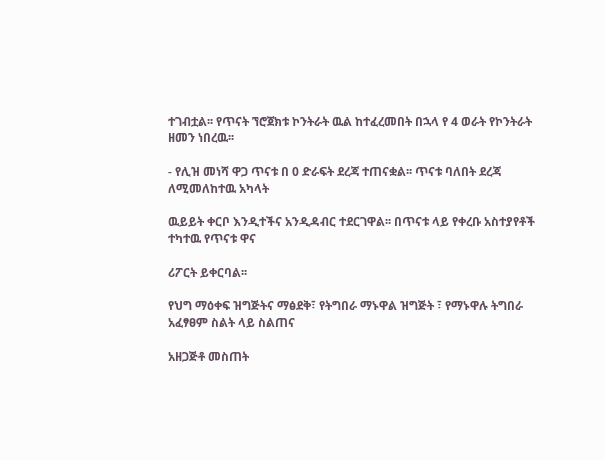ተገብቷል፡፡ የጥናት ኘሮጀክቱ ኮንትራት ዉል ከተፈረመበት በኋላ የ 4 ወራት የኮንትራት ዘመን ነበረዉ፡፡

- የሊዝ መነሻ ዋጋ ጥናቱ በ 0 ድራፍት ደረጃ ተጠናቋል፡፡ ጥናቱ ባለበት ደረጃ ለሚመለከተዉ አካላት

ዉይይት ቀርቦ እንዲተችና አንዲዳብር ተደርገዋል፡፡ በጥናቱ ላይ የቀረቡ አስተያየቶች ተካተዉ የጥናቱ ዋና

ሪፖርት ይቀርባል፡፡

የህግ ማዕቀፍ ዝግጅትና ማፅደቅ፣ የትግበራ ማኑዋል ዝግጅት ፣ የማኑዋሉ ትግበራ አፈፃፀም ስልት ላይ ስልጠና

አዘጋጅቶ መስጠት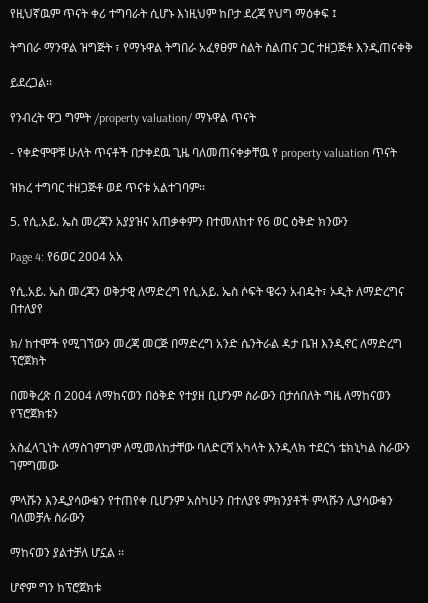የዚህኛዉም ጥናት ቀሪ ተግባራት ሲሆኑ እነዚህም ከቦታ ደረጃ የህግ ማዕቀፍ ፤

ትግበራ ማንዋል ዝግጅት ፣ የማኑዋል ትግበራ አፈፃፀም ስልት ስልጠና ጋር ተዘጋጅቶ እንዲጠናቀቅ

ይደረጋል፡፡

የንብረት ዋጋ ግምት /property valuation/ ማኑዋል ጥናት

- የቀድሞዋቹ ሁለት ጥናቶች በታቀደዉ ጊዜ ባለመጠናቀቃቸዉ የ property valuation ጥናት

ዝክረ ተግባር ተዘጋጅቶ ወደ ጥናቱ አልተገባም፡፡

5. የሲ.አይ. ኤስ መረጃን አያያዝና አጠቃቀምን በተመለከተ የ6 ወር ዕቅድ ክንውን

Page 4: የ6ወር 2004 አአ

የሲ.አይ. ኤስ መረጃን ወቅታዊ ለማድረግ የሲ.አይ. ኤስ ሶፍት ዌሩን አብዴት፣ ኦዲት ለማድረግና በተለያየ

ክ/ ከተሞች የሚገኘውን መረጃ መርጅ በማድረግ አንድ ሴንትራል ዳታ ቤዝ እንዲኖር ለማድረግ ፕሮጀክት

በመቅረጽ በ 2004 ለማከናወን በዕቅድ የተያዘ ቢሆንም ስራውን በታሰበለት ግዜ ለማከናወን የፕሮጀክቱን

አስፈላጊነት ለማስገምገም ለሚመለከታቸው ባለድርሻ አካላት እንዲላክ ተደርጎ ቴክኒካል ስራውን ገምግመው

ምላሹን እንዲያሳውቁን የተጠየቀ ቢሆንም አስካሁን በተለያዩ ምክንያቶች ምላሹን ሊያሳውቁን ባለመቻሉ ስራውን

ማከናወን ያልተቻለ ሆኗል ፡፡

ሆኖም ግን ከፕሮጀክቱ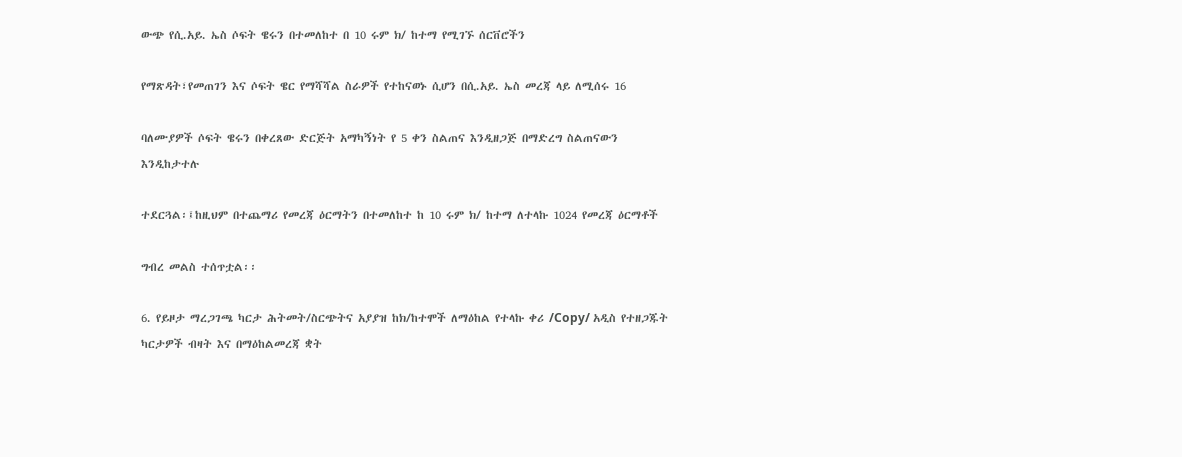ውጭ የሲ.አይ. ኤስ ሶፍት ዌሩን በተመለከተ በ 10 ሩም ክ/ ከተማ የሚገኙ ሰርቨሮችን

የማጽዳት፣የመጠገን እና ሶፍት ዌር የማሻሻል ስራዎች የተከናወኑ ሲሆን በሲ.አይ. ኤስ መረጃ ላይ ለሚሰሩ 16

ባለሙያዎች ሶፍት ዌሩን በቀረጸው ድርጅት አማካኝነት የ 5 ቀን ስልጠና እንዲዘጋጅ በማድረግ ስልጠናውን እንዲከታተሉ

ተደርጓል፡፤ከዚህም በተጨማሪ የመረጃ ዕርማትን በተመለከተ ከ 10 ሩም ክ/ ከተማ ለተላኩ 1024 የመረጃ ዕርማቶች

ግብረ መልስ ተሰጥቷል፡፡

6. የይዞታ ማረጋገጫ ካርታ ሕትመት/ስርጭትና አያያዝ ከክ/ከተሞች ለማዕከል የተላኩ ቀሪ /Copy/ አዲስ የተዘጋጁት ካርታዎች ብዛት እና በማዕከልመረጃ ቋት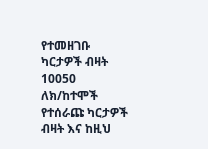የተመዘገቡ ካርታዎች ብዛት 10050 ለክ/ከተሞች የተሰራጩ ካርታዎች ብዛት እና ከዚህ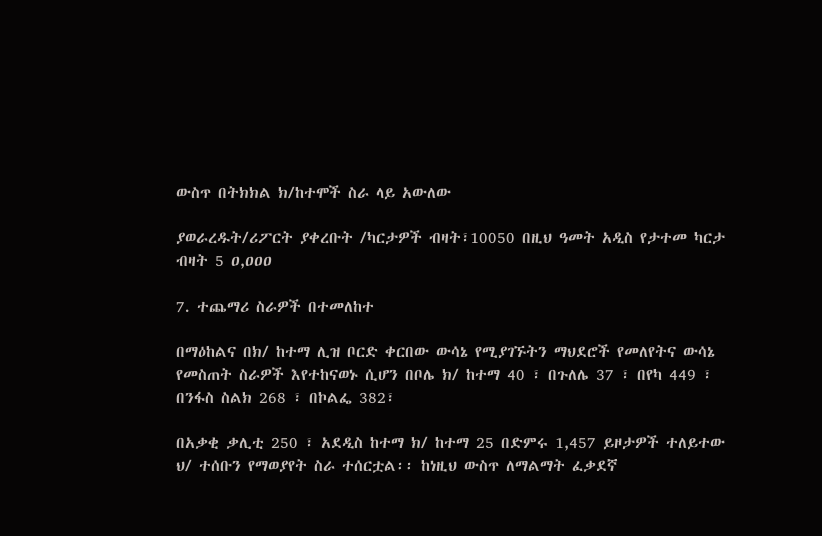ውስጥ በትክክል ክ/ከተሞች ስራ ላይ አውለው

ያወራረዱት/ሪፖርት ያቀረቡት /ካርታዎች ብዛት፣10050 በዚህ ዓመት አዲስ የታተመ ካርታ ብዛት 5 ዐ,ዐዐዐ

7. ተጨማሪ ስራዎች በተመለከተ

በማዕከልና በክ/ ከተማ ሊዝ ቦርድ ቀርበው ውሳኔ የሚያገኙትን ማህደሮች የመለየትና ውሳኔ የመስጠት ስራዎች እየተከናወኑ ሲሆን በቦሌ ክ/ ከተማ 40 ፣ በጉለሌ 37 ፣ በየካ 449 ፣ በንፋስ ስልክ 268 ፣ በኮልፌ 382፣

በአቃቂ ቃሊቲ 250 ፣ አደዲስ ከተማ ክ/ ከተማ 25 በድምሩ 1,457 ይዞታዎች ተለይተው ህ/ ተሰቡን የማወያየት ስራ ተሰርቷል፡፡ ከነዚህ ውስጥ ለማልማት ፈቃደኛ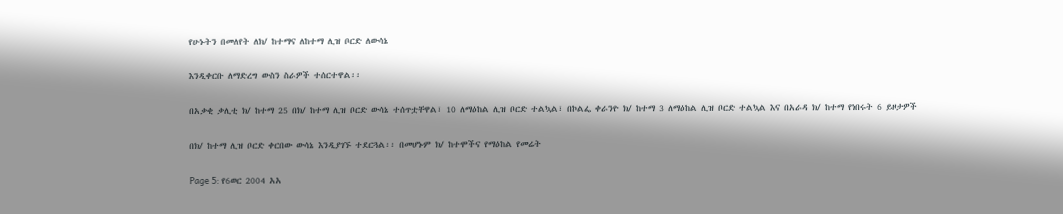የሁኑትን በመለየት ለክ/ ከተማና ለከተማ ሊዝ ቦርድ ለውሳኔ

እንዲቀርቡ ለማድረግ ውስን ስራዎች ተሰርተዋል፡፡

በአቃቂ ቃሊቲ ክ/ ከተማ 25 በክ/ ከተማ ሊዝ ቦርድ ውሳኔ ተሰጥቷቸዋል፣ 10 ለማዕከል ሊዝ ቦርድ ተልኳል፣ በኮልፌ ቀራንዮ ክ/ ከተማ 3 ለማዕከል ሊዝ ቦርድ ተልኳል እና በአራዳ ክ/ ከተማ የነበሩት 6 ይዞታዎች

በክ/ ከተማ ሊዝ ቦርድ ቀርበው ውሳኔ እንዲያገኙ ተደርጓል፡፡ በመሆኑም ክ/ ከተሞችና የማዕከል የመሬት

Page 5: የ6ወር 2004 አአ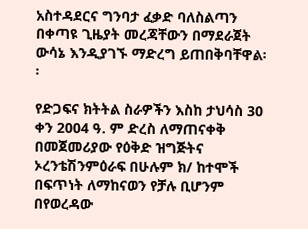አስተዳደርና ግንባታ ፈቃድ ባለስልጣን በቀጣዩ ጊዜያት መረጃቸውን በማደራጀት ውሳኔ እንዲያገኙ ማድረግ ይጠበቅባቸዋል፡፡

የድጋፍና ክትትል ስራዎችን እስከ ታህሳስ 30 ቀን 2004 ዓ. ም ድረስ ለማጠናቀቅ በመጀመሪያው የዕቅድ ዝግጅትና ኦረንቴሽንምዕራፍ በሁሉም ክ/ ከተሞች በፍጥነት ለማከናወን የቻሉ ቢሆንም በየወረዳው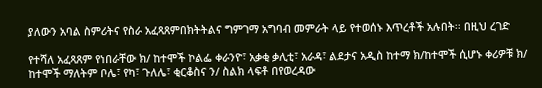ያለውን አባል ስምሪትና የስራ አፈጻጸምበክትትልና ግምገማ አግባብ መምራት ላይ የተወሰኑ እጥረቶች አሉበት፡፡ በዚህ ረገድ

የተሻለ አፈጻጸም የነበራቸው ክ/ ከተሞች ኮልፌ ቀራንዮ፣ አቃቂ ቃሊቲ፣ አራዳ፣ ልደታና አዲስ ከተማ ክ/ከተሞች ሲሆኑ ቀሪዎቹ ክ/ ከተሞች ማለትም ቦሌ፣ የካ፣ ጉለሌ፣ ቂርቆስና ን/ ስልክ ላፍቶ በየወረዳው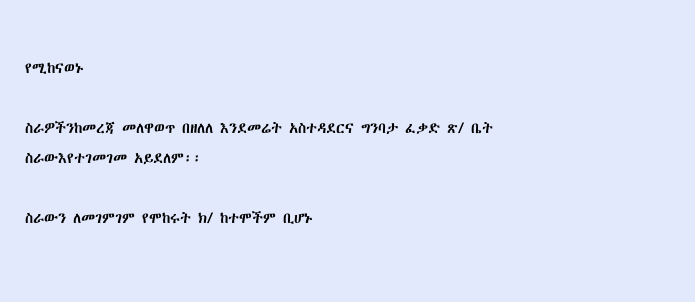የሚከናወኑ

ስራዎችንከመረጃ መለዋወጥ በዘለለ እንደመሬት አስተዳደርና ግንባታ ፈቃድ ጽ/ ቤት ስራውእየተገመገመ አይደለም፡፡

ስራውን ለመገምገም የሞከሩት ክ/ ከተሞችም ቢሆኑ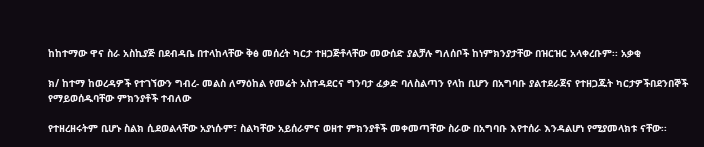ከከተማው ዋና ስራ አስኪያጅ በደብዳቤ በተላከላቸው ቅፅ መሰረት ካርታ ተዘጋጅቶላቸው መውሰድ ያልቻሉ ግለሰቦች ከነምክንያታቸው በዝርዝር አላቀረቡም፡፡ አቃቂ

ክ/ ከተማ ከወረዳዎች የተገኘውን ግብረ- መልስ ለማዕከል የመሬት አስተዳደርና ግንባታ ፈቃድ ባለስልጣን የላከ ቢሆን በአግባቡ ያልተደራጀና የተዘጋጁት ካርታዎችበደንበኞች የማይወሰዱባቸው ምክንያቶች ተብለው

የተዘረዘሩትም ቢሆኑ ስልክ ሲደወልላቸው አያነሱም፣ ስልካቸው አይሰራምና ወዘተ ምክንያቶች መቀመጣቸው ስራው በአግባቡ እየተሰራ እንዳልሆነ የሚያመላክቱ ናቸው፡፡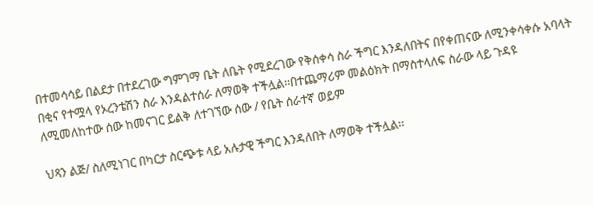በተመሳሳይ በልደታ በተደረገው ግምገማ ቤት ለቤት የሚደረገው የቅሰቀሳ ስራ ችግር እንዳለበትና በየቀጠናው ለሚንቀሳቀሱ አባላት በቂና የተሟላ የኦረንቴሽን ስራ እንዳልተሰራ ለማወቅ ተችሏል፡፡በተጨማሪም መልዕክት በማስተላለፍ ስራው ላይ ጉዳዩ ለሚመለከተው ሰው ከመናገር ይልቅ ለተገኘው ሰው / የቤት ሰራተኛ ወይም

ህጻን ልጅ/ ስለሚነገር በካርታ ስርጭቱ ላይ አሉታዊ ችግር እንዳለበት ለማወቅ ተችሏል፡፡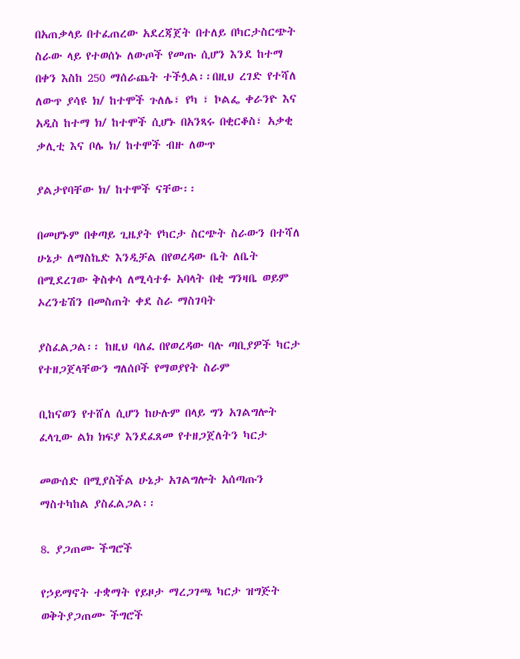በአጠቃላይ በተፈጠረው አደረጃጀት በተለይ በካርታስርጭት ስራው ላይ የተወሰኑ ለውጦች የመጡ ሲሆን እንደ ከተማ በቀን እስከ 250 ማሰራጨት ተችሏል፡፡በዚህ ረገድ የተሻለ ለውጥ ያሳዩ ክ/ ከተሞች ጉለሌ፣ የካ ፣ ኮልፌ ቀራንዮ እና አዲስ ከተማ ክ/ ከተሞች ሲሆኑ በአንጻሩ በቂርቆስ፣ አቃቂ ቃሊቲ እና ቦሌ ክ/ ከተሞች ብዙ ለውጥ

ያልታየባቸው ክ/ ከተሞች ናቸው፡፡

በመሆኑም በቀጣይ ጊዜያት የካርታ ስርጭት ስራውን በተሻለ ሁኔታ ለማስኬድ እንዲቻል በየወረዳው ቤት ለቤት በሚደረገው ቅስቀሳ ለሚሳተፉ አባላት በቂ ግንዛቤ ወይም ኦረንቴሽን በመስጠት ቀደ ስራ ማስገባት

ያስፈልጋል፡፡ ከዚህ ባለፈ በየወረዳው ባሉ ጣቢያዎች ካርታ የተዘጋጀላቸውን ግለሰቦች የማወያየት ስራም

ቢከናወን የተሸለ ሲሆን ከሁሉም በላይ ግን አገልግሎት ፈላጊው ልክ ክፍያ እንደፈጸመ የተዘጋጀለትን ካርታ

መውሰድ በሚያስችል ሁኔታ አገልግሎት አሰጣጡን ማስተካከል ያስፈልጋል፡፡

8. ያጋጠሙ ችግሮች

የኃይማኖት ተቋማት የይዞታ ማረጋገጫ ካርታ ዝግጅት ወቅትያጋጠሙ ችግሮች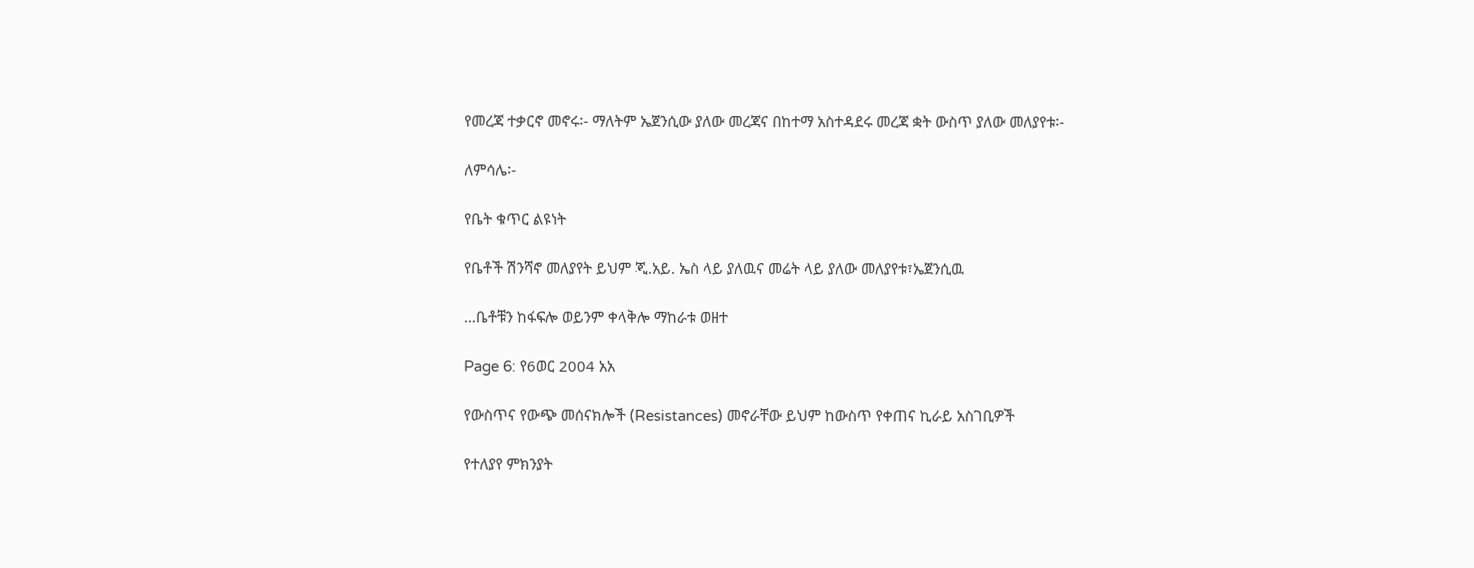የመረጃ ተቃርኖ መኖሩ፡- ማለትም ኤጀንሲው ያለው መረጃና በከተማ አስተዳደሩ መረጃ ቋት ውስጥ ያለው መለያየቱ፡-

ለምሳሌ፡-

የቤት ቁጥር ልዩነት

የቤቶች ሽንሻኖ መለያየት ይህም ጂ.አይ. ኤስ ላይ ያለዉና መሬት ላይ ያለው መለያየቱ፣ኤጀንሲዉ

…ቤቶቹን ከፋፍሎ ወይንም ቀላቅሎ ማከራቱ ወዘተ

Page 6: የ6ወር 2004 አአ

የውስጥና የውጭ መሰናክሎች (Resistances) መኖራቸው ይህም ከውስጥ የቀጠና ኪራይ አስገቢዎች

የተለያየ ምክንያት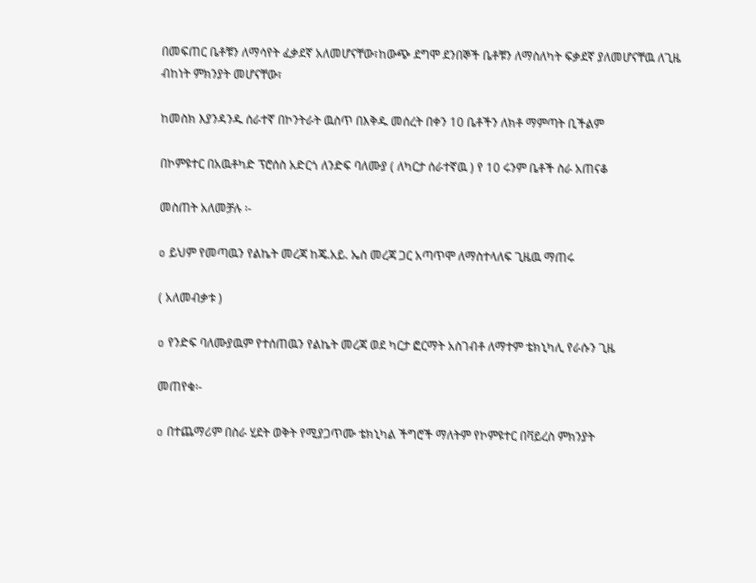በመፍጠር ቤቶቹን ለማሳየት ፈቃደኛ አለመሆናቸው፣ከውጭ ደግሞ ደንበኞች ቤቶቹን ለማስለካት ፍቃደኛ ያለመሆናቸዉ ለጊዜ ብከነት ምክንያት መሆናቸው፣

ከመስክ እያንዳንዱ ሰራተኛ በኮንትራት ዉስጥ በእቅዱ መሰረት በቀን 10 ቤቶችን ለክቶ ማምጣት ቢችልም

በኮምዩተር በአዉቶካድ ፕሮሰስ አድርጎ ለንድፍ ባለሙያ ( ለካርታ ሰራተኛዉ ) የ 10 ሩንም ቤቶች ስራ አጠናቆ

መስጠት አለመቻሉ ፡-

o ይህም የመጣዉን የልኬት መረጃ ከጄ.አይ. ኤስ መረጃ ጋር አጣጥሞ ለማስተላለፍ ጊዜዉ ማጠሩ

( አለመብቃቱ )

o የንድፍ ባለሙያዉም የተሰጠዉን የልኬት መረጃ ወደ ካርታ ፎርማት አስገብቶ ለማተም ቴክኒካሊ የራሱን ጊዜ

መጠየቁ፡-

o በተጨማሪም በስራ ሂደት ወቅት የሚያጋጥሙ ቴክኒካል ችግሮች ማለትም የኮምዩተር በቫይረስ ምክንያት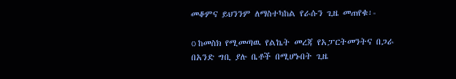መቆምና ይህንንም ለማስተካከል የራሱን ጊዜ መጠየቁ፡-

o ከመስክ የሚመጣዉ የልኬት መረጃ የአፓርትመንትና በጋራ በአንድ ግቢ ያሉ ቤቶች በሚሆኑበት ጊዜ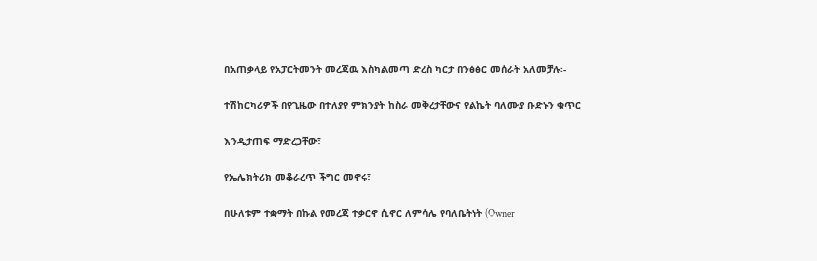በአጠቃላይ የአፓርትመንት መረጃዉ እስካልመጣ ድረስ ካርታ በንፅፅር መሰራት አለመቻሉ፡-

ተሽከርካሪዎች በየጊዜው በተለያየ ምክንያት ከስራ መቅረታቸውና የልኬት ባለሙያ ቡድኑን ቁጥር

እንዲታጠፍ ማድረጋቸው፣

የኤሌክትሪክ መቆራረጥ ችግር መኖሩ፣

በሁለቱም ተቋማት በኩል የመረጃ ተቃርኖ ሲኖር ለምሳሌ የባለቤትነት (Owner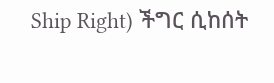Ship Right) ችግር ሲከሰት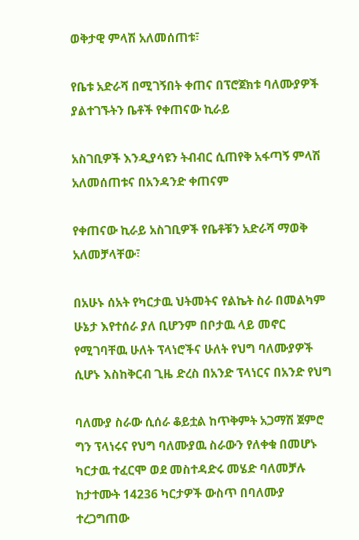ወቅታዊ ምላሽ አለመሰጠቱ፣

የቤቱ አድራሻ በሚገኝበት ቀጠና በፕሮጀክቱ ባለሙያዎች ያልተገኙትን ቤቶች የቀጠናው ኪራይ

አስገቢዎች እንዲያሳዩን ትብብር ሲጠየቅ አፋጣኝ ምላሽ አለመሰጠቱና በአንዳንድ ቀጠናም

የቀጠናው ኪራይ አስገቢዎች የቤቶቹን አድራሻ ማወቅ አለመቻላቸው፣

በአሁኑ ሰአት የካርታዉ ህትመትና የልኬት ስራ በመልካም ሁኔታ እየተሰራ ያለ ቢሆንም በቦታዉ ላይ መኖር የሚገባቸዉ ሁለት ፕላነሮችና ሁለት የህግ ባለሙያዎች ሲሆኑ እስከቅርብ ጊዜ ድረስ በአንድ ፕላነርና በአንድ የህግ

ባለሙያ ስራው ሲሰራ ቆይቷል ከጥቅምት አጋማሽ ጀምሮ ግን ፕላነሩና የህግ ባለሙያዉ ስራውን የለቀቁ በመሆኑ ካርታዉ ተፈርሞ ወደ መስተዳድሩ መሄድ ባለመቻሉ ከታተሙት 14236 ካርታዎች ውስጥ በባለሙያ ተረጋግጠው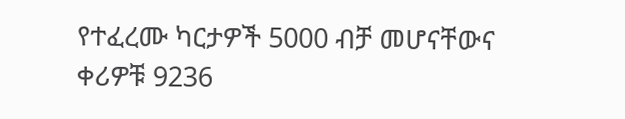የተፈረሙ ካርታዎች 5000 ብቻ መሆናቸውና ቀሪዎቹ 9236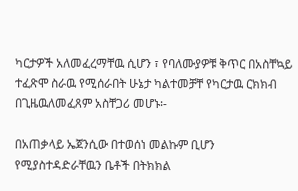ካርታዎች አለመፈረማቸዉ ሲሆን ፣ የባለሙያዎቹ ቅጥር በአስቸኳይ ተፈጽሞ ስራዉ የሚሰራበት ሁኔታ ካልተመቻቸ የካርታዉ ርክክብ በጊዜዉለመፈጸም አስቸጋሪ መሆኑ፡-

በአጠቃላይ ኤጀንሲው በተወሰነ መልኩም ቢሆን የሚያስተዳድራቸዉን ቤቶች በትክክል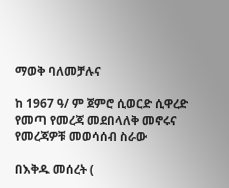ማወቅ ባለመቻሉና

ከ 1967 ዓ/ ም ጀምሮ ሲወርድ ሲዋረድ የመጣ የመረጃ መደበላለቅ መኖሩና የመረጃዎቹ መወሳሰብ ስራው

በእቅዱ መሰረት (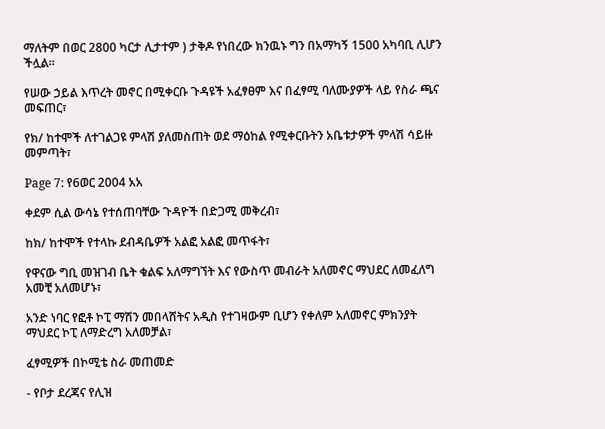ማለትም በወር 2800 ካርታ ሊታተም ) ታቅዶ የነበረው ክንዉኑ ግን በአማካኝ 1500 አካባቢ ሊሆን ችሏል፡፡

የሠው ኃይል እጥረት መኖር በሚቀርቡ ጉዳዩች አፈፃፀም እና በፈፃሚ ባለሙያዎች ላይ የስራ ጫና መፍጠር፣

የክ/ ከተሞች ለተገልጋዩ ምላሽ ያለመስጠት ወደ ማዕከል የሚቀርቡትን አቤቱታዎች ምላሽ ሳይዙ መምጣት፣

Page 7: የ6ወር 2004 አአ

ቀደም ሲል ውሳኔ የተሰጠባቸው ጉዳዮች በድጋሚ መቅረብ፣

ከክ/ ከተሞች የተላኩ ደብዳቤዎች አልፎ አልፎ መጥፋት፣

የዋናው ግቢ መዝገብ ቤት ቁልፍ አለማግኘት እና የውስጥ መብራት አለመኖር ማህደር ለመፈለግ አመቺ አለመሆኑ፣

አንድ ነባር የፎቶ ኮፒ ማሽን መበላሸትና አዲስ የተገዛውም ቢሆን የቀለም አለመኖር ምክንያት ማህደር ኮፒ ለማድረግ አለመቻል፣

ፈፃሚዎች በኮሚቴ ስራ መጠመድ

- የቦታ ደረጃና የሊዝ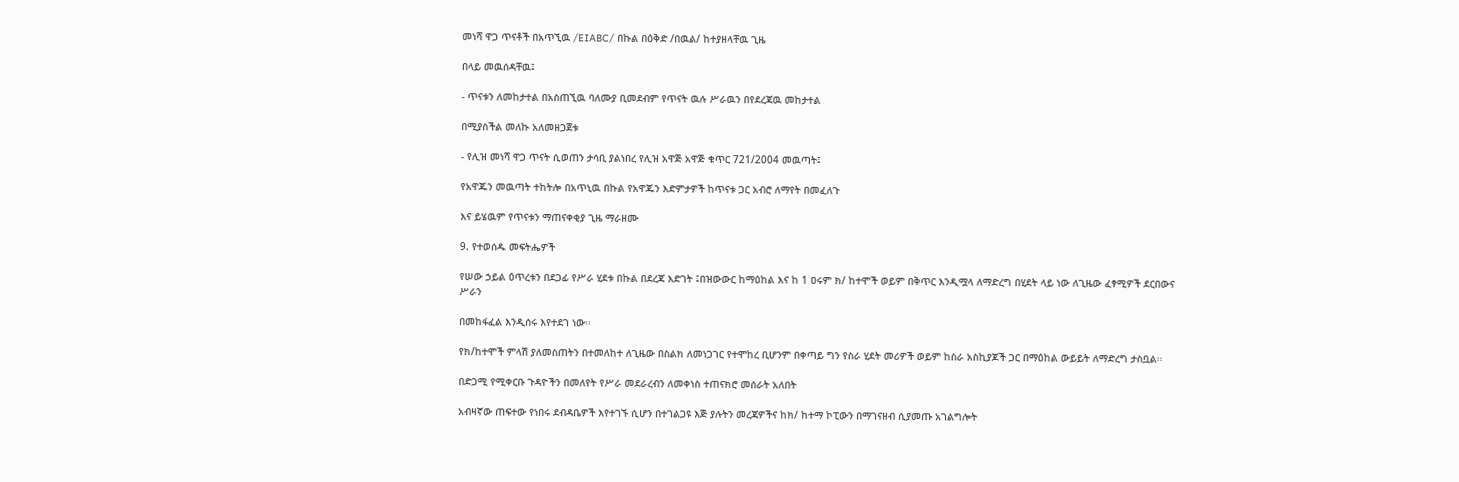መነሻ ዋጋ ጥናቶች በአጥኚዉ /EIABC/ በኩል በዕቅድ /በዉል/ ከተያዘላቸዉ ጊዜ

በላይ መዉሰዳቸዉ፤

- ጥናቱን ለመከታተል በአስጠኚዉ ባለሙያ ቢመደብም የጥናት ዉሉ ሥራዉን በየደረጃዉ መከታተል

በሚያስችል መለኩ አለመዘጋጀቱ

- የሊዝ መነሻ ዋጋ ጥናት ሲወጠን ታሳቢ ያልነበረ የሊዝ አዋጅ አዋጅ ቁጥር 721/2004 መዉጣት፤

የአዋጁን መዉጣት ተከትሎ በአጥኒዉ በኩል የአዋጁን እድምታዎች ከጥናቱ ጋር አብሮ ለማየት በመፈለጉ

እና ይሄዉም የጥናቱን ማጠናቀቂያ ጊዜ ማራዘሙ

9. የተወሰዱ መፍትሔዎች

የሠው ኃይል ዕጥረቱን በደጋፊ የሥራ ሂደቱ በኩል በደረጃ እድገት ፤በዝውውር ከማዕከል እና ከ 1 ዐሩም ክ/ ከተሞች ወይም በቅጥር እንዲሟላ ለማድረግ በሂደት ላይ ነው ለጊዜው ፈፃሚዎች ደርበውና ሥራን

በመከፋፈል እንዲሰሩ እየተደገ ነው፡፡

የክ/ከተሞች ምላሽ ያለመስጠትን በተመለከተ ለጊዜው በስልክ ለመነጋገር የተሞከረ ቢሆንም በቀጣይ ግን የስራ ሂደት መሪዎች ወይም ከስራ አስኪያጆች ጋር በማዕከል ውይይት ለማድረግ ታስቧል፡፡

በድጋሚ የሚቀርቡ ጉዳዮችን በመለየት የሥራ መደራረብን ለመቀነስ ተጠናክሮ መሰራት አለበት

አብዛኛው ጠፍተው የነበሩ ደብዳቤዎች እየተገኙ ሲሆን በተገልጋዩ እጅ ያሉትን መረጃዎችና ከክ/ ከተማ ኮፒውን በማገናዘብ ሲያመጡ አገልግሎት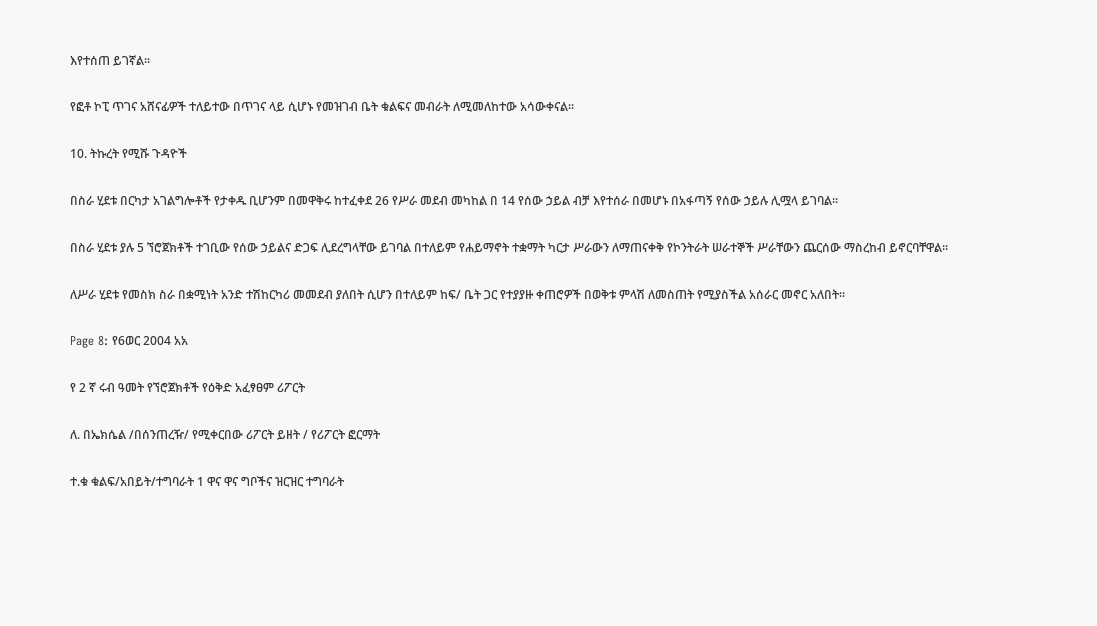እየተሰጠ ይገኛል፡፡

የፎቶ ኮፒ ጥገና አሸናፊዎች ተለይተው በጥገና ላይ ሲሆኑ የመዝገብ ቤት ቁልፍና መብራት ለሚመለከተው አሳውቀናል፡፡

10. ትኩረት የሚሹ ጉዳዮች

በስራ ሂደቱ በርካታ አገልግሎቶች የታቀዱ ቢሆንም በመዋቅሩ ከተፈቀደ 26 የሥራ መደብ መካከል በ 14 የሰው ኃይል ብቻ እየተሰራ በመሆኑ በአፋጣኝ የሰው ኃይሉ ሊሟላ ይገባል፡፡

በስራ ሂደቱ ያሉ 5 ኘሮጀክቶች ተገቢው የሰው ኃይልና ድጋፍ ሊደረግላቸው ይገባል በተለይም የሐይማኖት ተቋማት ካርታ ሥራውን ለማጠናቀቅ የኮንትራት ሠራተኞች ሥራቸውን ጨርሰው ማስረከብ ይኖርባቸዋል፡፡

ለሥራ ሂደቱ የመስክ ስራ በቋሚነት አንድ ተሽከርካሪ መመደብ ያለበት ሲሆን በተለይም ከፍ/ ቤት ጋር የተያያዙ ቀጠሮዎች በወቅቱ ምላሽ ለመስጠት የሚያስችል አሰራር መኖር አለበት፡፡

Page 8: የ6ወር 2004 አአ

የ 2 ኛ ሩብ ዓመት የኘሮጀክቶች የዕቅድ አፈፃፀም ሪፖርት

ለ. በኤክሴል /በሰንጠረዥ/ የሚቀርበው ሪፖርት ይዘት / የሪፖርት ፎርማት

ተ.ቁ ቁልፍ/አበይት/ተግባራት 1 ዋና ዋና ግቦችና ዝርዝር ተግባራት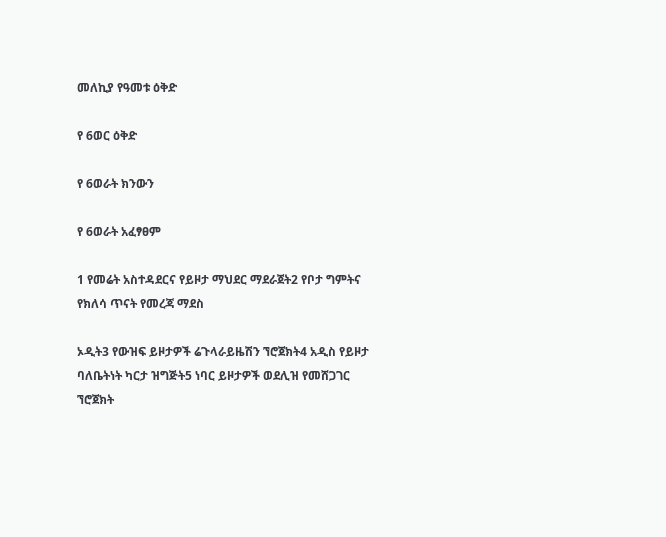መለኪያ የዓመቱ ዕቅድ

የ 6ወር ዕቅድ

የ 6ወራት ክንውን

የ 6ወራት አፈፃፀም

1 የመሬት አስተዳደርና የይዞታ ማህደር ማደራጀት2 የቦታ ግምትና የክለሳ ጥናት የመረጃ ማደስ

ኦዲት3 የውዝፍ ይዞታዎች ሬጉላራይዜሽን ኘሮጀክት4 አዲስ የይዞታ ባለቤትነት ካርታ ዝግጅት5 ነባር ይዞታዎች ወደሊዝ የመሸጋገር ኘሮጀክት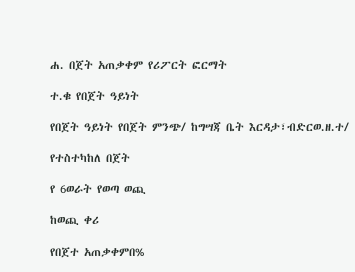ሐ. በጀት አጠቃቀም የሪፖርት ፎርማት

ተ.ቁ የበጀት ዓይነት

የበጀት ዓይነት የበጀት ምንጭ/ ከግሣጃ ቤት እርዳታ፣ብድርወ.ዘ.ተ/

የተስተካከለ በጀት

የ 6ወራት የወጣ ወጪ

ከወጪ ቀሪ

የበጀተ አጠቃቀምበ%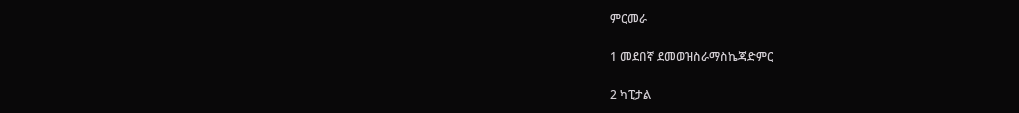ምርመራ

1 መደበኛ ደመወዝስራማስኬጃድምር

2 ካፒታል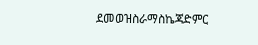ደመወዝስራማስኬጃድምር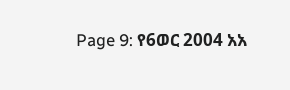Page 9: የ6ወር 2004 አአ